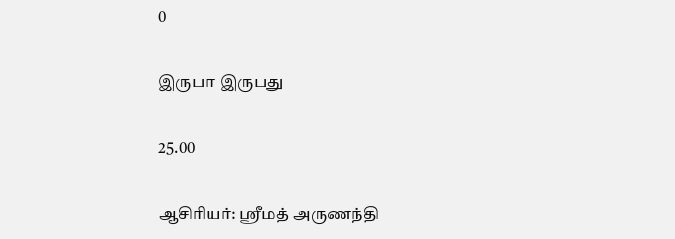0

இருபா இருபது

25.00

ஆசிரியர்: ஸ்ரீமத் அருணந்தி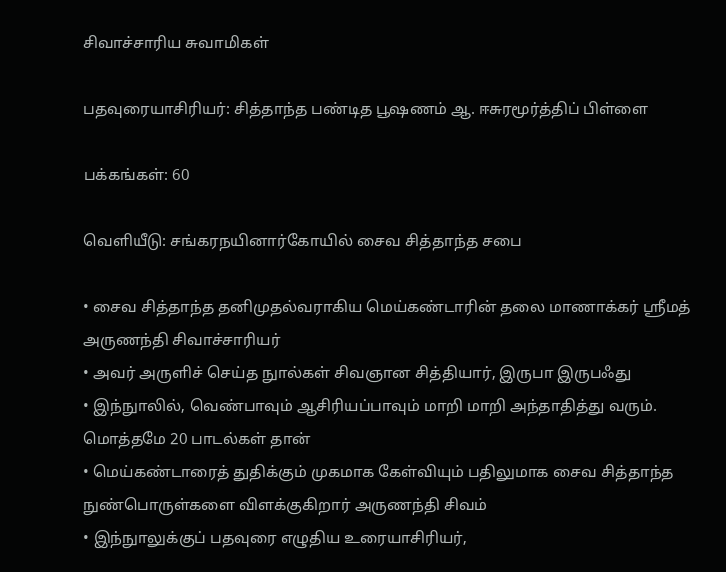சிவாச்சாரிய சுவாமிகள்

பதவுரையாசிரியர்: சித்தாந்த பண்டித பூஷணம் ஆ. ஈசுரமூர்த்திப் பிள்ளை

பக்கங்கள்: 60

வெளியீடு: சங்கரநயினார்கோயில் சைவ சித்தாந்த சபை

• சைவ சித்தாந்த தனிமுதல்வராகிய மெய்கண்டாரின் தலை மாணாக்கர் ஸ்ரீமத் அருணந்தி சிவாச்சாரியர்
• அவர் அருளிச் செய்த நுால்கள் சிவஞான சித்தியார், இருபா இருபஃது
• இந்நுாலில், வெண்பாவும் ஆசிரியப்பாவும் மாறி மாறி அந்தாதித்து வரும். மொத்தமே 20 பாடல்கள் தான்
• மெய்கண்டாரைத் துதிக்கும் முகமாக கேள்வியும் பதிலுமாக சைவ சித்தாந்த நுண்பொருள்களை விளக்குகிறார் அருணந்தி சிவம்
• இந்நுாலுக்குப் பதவுரை எழுதிய உரையாசிரியர்,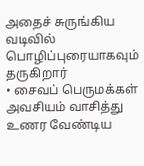அதைச் சுருங்கிய வடிவில் பொழிப்புரையாகவும் தருகிறார்
• சைவப் பெருமக்கள் அவசியம் வாசித்து உணர வேண்டிய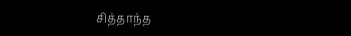சித்தாந்த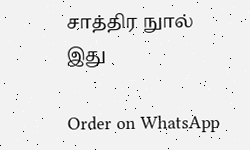சாத்திர நுால் இது

Order on WhatsApp